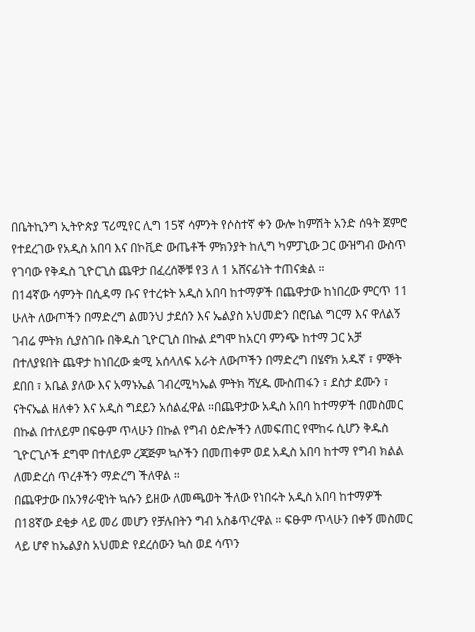በቤትኪንግ ኢትዮጵያ ፕሪሚየር ሊግ 15ኛ ሳምንት የሶስተኛ ቀን ውሎ ከምሽት አንድ ሰዓት ጀምሮ የተደረገው የአዲስ አበባ እና በኮቪድ ውጤቶች ምክንያት ከሊግ ካምፓኒው ጋር ውዝግብ ውስጥ የገባው የቅዱስ ጊዮርጊስ ጨዋታ በፈረሰኞቹ የ3 ለ 1 አሸናፊነት ተጠናቋል ።
በ14ኛው ሳምንት በሲዳማ ቡና የተረቱት አዲስ አበባ ከተማዎች በጨዋታው ከነበረው ምርጥ 11 ሁለት ለውጦችን በማድረግ ልመንህ ታደሰን እና ኤልያስ አህመድን በሮቤል ግርማ እና ዋለልኝ ገብሬ ምትክ ሲያስገቡ በቅዱስ ጊዮርጊስ በኩል ደግሞ ከአርባ ምንጭ ከተማ ጋር አቻ በተለያዩበት ጨዋታ ከነበረው ቋሚ አሰላለፍ አራት ለውጦችን በማድረግ በሄኖክ አዱኛ ፣ ምኞት ደበበ ፣ አቤል ያለው እና አማኑኤል ገብረሚካኤል ምትክ ሻሂዱ ሙስጠፋን ፣ ደስታ ደሙን ፣ ናትናኤል ዘለቀን እና አዲስ ግደይን አሰልፈዋል ።በጨዋታው አዲስ አበባ ከተማዎች በመስመር በኩል በተለይም በፍፁም ጥላሁን በኩል የግብ ዕድሎችን ለመፍጠር የሞከሩ ሲሆን ቅዱስ ጊዮርጊሶች ደግሞ በተለይም ረጃጅም ኳሶችን በመጠቀም ወደ አዲስ አበባ ከተማ የግብ ክልል ለመድረሰ ጥረቶችን ማድረግ ችለዋል ።
በጨዋታው በአንፃራዊነት ኳሱን ይዘው ለመጫወት ችለው የነበሩት አዲስ አበባ ከተማዎች በ18ኛው ደቂቃ ላይ መሪ መሆን የቻሉበትን ግብ አስቆጥረዋል ። ፍፁም ጥላሁን በቀኝ መስመር ላይ ሆኖ ከኤልያስ አህመድ የደረሰውን ኳስ ወደ ሳጥን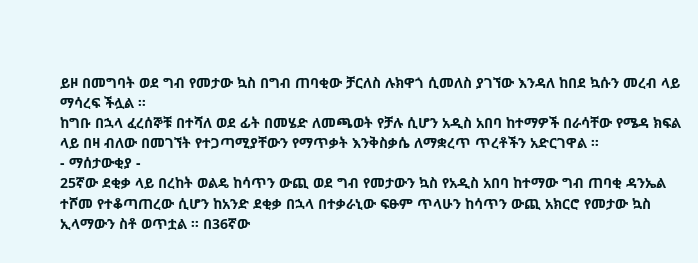ይዞ በመግባት ወደ ግብ የመታው ኳስ በግብ ጠባቂው ቻርለስ ሉክዋጎ ሲመለስ ያገኘው እንዳለ ከበደ ኳሱን መረብ ላይ ማሳረፍ ችሏል ።
ከግቡ በኋላ ፈረሰኞቹ በተሻለ ወደ ፊት በመሄድ ለመጫወት የቻሉ ሲሆን አዲስ አበባ ከተማዎች በራሳቸው የሜዳ ክፍል ላይ በዛ ብለው በመገኘት የተጋጣሚያቸውን የማጥቃት እንቅስቃሴ ለማቋረጥ ጥረቶችን አድርገዋል ።
- ማሰታውቂያ -
25ኛው ደቂቃ ላይ በረከት ወልዴ ከሳጥን ውጪ ወደ ግብ የመታውን ኳስ የአዲስ አበባ ከተማው ግብ ጠባቂ ዳንኤል ተሾመ የተቆጣጠረው ሲሆን ከአንድ ደቂቃ በኋላ በተቃራኒው ፍፁም ጥላሁን ከሳጥን ውጪ አክርሮ የመታው ኳስ ኢላማውን ስቶ ወጥቷል ። በ36ኛው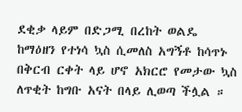ደቂቃ ላይም በድጋሚ በረከት ወልዴ ከማዕዘን የተነሳ ኳስ ሲመለስ አግኝቶ ከሳጥኑ በቅርብ ርቀት ላይ ሆኖ አክርሮ የመታው ኳስ ለጥቂት ከግቡ አናት በላይ ሊወጣ ችሏል ።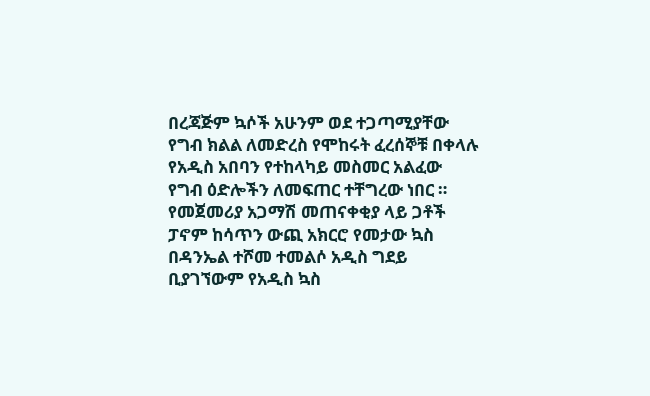በረጃጅም ኳሶች አሁንም ወደ ተጋጣሚያቸው የግብ ክልል ለመድረስ የሞከሩት ፈረሰኞቹ በቀላሉ የአዲስ አበባን የተከላካይ መስመር አልፈው የግብ ዕድሎችን ለመፍጠር ተቸግረው ነበር ። የመጀመሪያ አጋማሽ መጠናቀቂያ ላይ ጋቶች ፓኖም ከሳጥን ውጪ አክርሮ የመታው ኳስ በዳንኤል ተሾመ ተመልሶ አዲስ ግደይ ቢያገኘውም የአዲስ ኳስ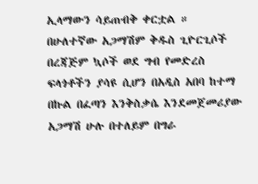ኢላማውን ሳይጠብቅ ቀርቷል ።
በሁለተኛው አጋማሽም ቅዱስ ጊዮርጊሶች በረጃጅም ኳሶች ወደ ግብ የመድረስ ፍላጎቶችን ያሳዩ ሲሆን በአዲስ አበባ ከተማ በኩል በፈጣን እንቅስቃሴ እንደመጀመሪያው አጋማሽ ሁሉ በተለይም በግራ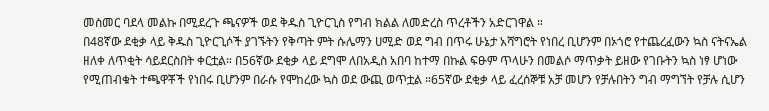መስመር ባደላ መልኩ በሚደረጉ ጫናዎች ወደ ቅዱስ ጊዮርጊስ የግብ ክልል ለመድረስ ጥረቶችን አድርገዋል ።
በ48ኛው ደቂቃ ላይ ቅዱስ ጊዮርጊሶች ያገኙትን የቅጣት ምት ሱሌማን ሀሚድ ወደ ግብ በጥሩ ሁኔታ አሻግሮት የነበረ ቢሆንም በኦጎሮ የተጨረፈውን ኳስ ናትናኤል ዘለቀ ለጥቂት ሳይደርስበት ቀርቷል። በ56ኛው ደቂቃ ላይ ደግሞ ለበአዲስ አበባ ከተማ በኩል ፍፁም ጥላሁን በመልሶ ማጥቃት ይዘው የገቡትን ኳስ ነፃ ሆነው የሚጠብቁት ተጫዋቾች የነበሩ ቢሆንም በራሱ የሞከረው ኳስ ወደ ውጪ ወጥቷል ።65ኛው ደቂቃ ላይ ፈረሰኞቹ አቻ መሆን የቻሉበትን ግብ ማግኘት የቻሉ ሲሆን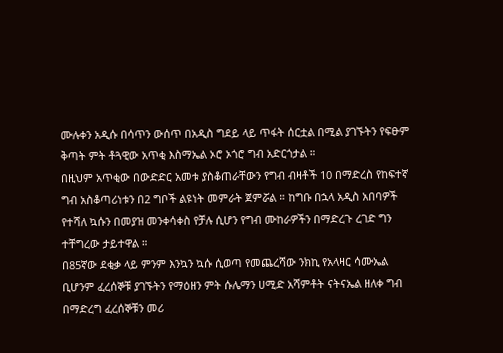ሙሉቀን አዲሱ በሳጥን ውሰጥ በአዲስ ግደይ ላይ ጥፋት ሰርቷል በሚል ያገኙትን የፍፁም ቅጣት ምት ቶጓዊው አጥቂ እስማኤል ኦሮ ኦጎሮ ግብ አድርጎታል ።
በዚህም አጥቂው በውድድር አመቱ ያስቆጠራቸውን የግብ ብዛቶች 10 በማድረስ የከፍተኛ ግብ አስቆጣሪነቱን በ2 ግቦች ልዩነት መምራት ጀምሯል ። ከግቡ በኋላ አዲስ አበባዎች የተሻለ ኳሱን በመያዝ መንቀሳቀስ የቻሉ ሲሆን የግብ ሙከራዎችን በማድረጉ ረገድ ግን ተቸግረው ታይተዋል ።
በ85ኛው ደቂቃ ላይ ምንም እንኳን ኳሱ ሲወጣ የመጨረሻው ንክኪ የአላዛር ሳሙኤል ቢሆንም ፈረሰኞቹ ያገኙትን የማዕዘን ምት ሱሌማን ሀሚድ አሻምቶት ናትናኤል ዘለቀ ግብ በማድረግ ፈረሰኞቹን መሪ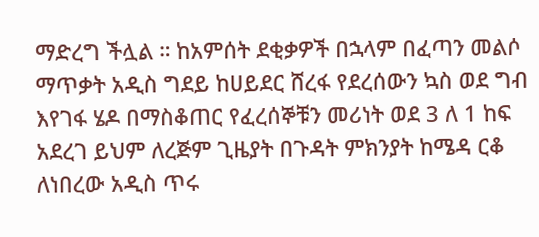ማድረግ ችሏል ። ከአምሰት ደቂቃዎች በኋላም በፈጣን መልሶ ማጥቃት አዲስ ግደይ ከሀይደር ሸረፋ የደረሰውን ኳስ ወደ ግብ እየገፋ ሄዶ በማስቆጠር የፈረሰኞቹን መሪነት ወደ 3 ለ 1 ከፍ አደረገ ይህም ለረጅም ጊዜያት በጉዳት ምክንያት ከሜዳ ርቆ ለነበረው አዲስ ጥሩ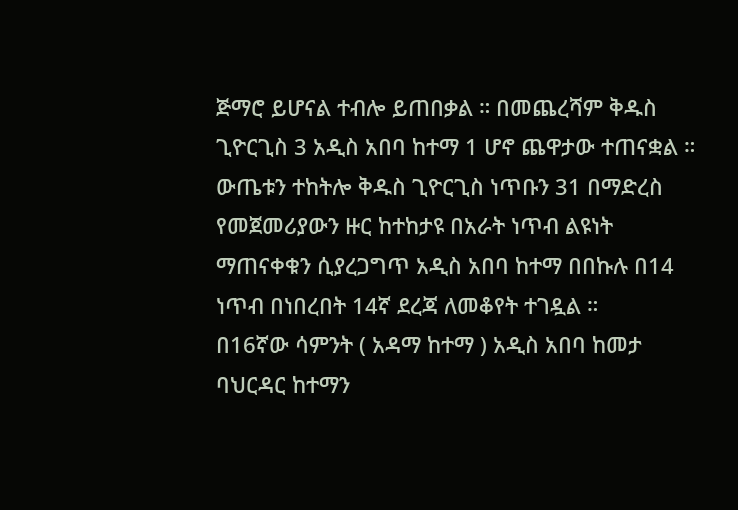ጅማሮ ይሆናል ተብሎ ይጠበቃል ። በመጨረሻም ቅዱስ ጊዮርጊስ 3 አዲስ አበባ ከተማ 1 ሆኖ ጨዋታው ተጠናቋል ።
ውጤቱን ተከትሎ ቅዱስ ጊዮርጊስ ነጥቡን 31 በማድረስ የመጀመሪያውን ዙር ከተከታዩ በአራት ነጥብ ልዩነት ማጠናቀቁን ሲያረጋግጥ አዲስ አበባ ከተማ በበኩሉ በ14 ነጥብ በነበረበት 14ኛ ደረጃ ለመቆየት ተገዷል ።
በ16ኛው ሳምንት ( አዳማ ከተማ ) አዲስ አበባ ከመታ ባህርዳር ከተማን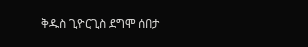ቅዱስ ጊዮርጊስ ደግሞ ሰበታ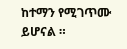ከተማን የሚገጥሙ ይሆናል ።